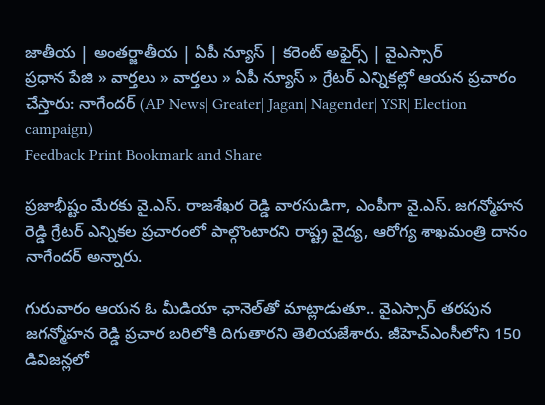జాతీయ | అంతర్జాతీయ | ఏపీ న్యూస్ | కరెంట్ అఫైర్స్ | వైఎస్సార్
ప్రధాన పేజి » వార్తలు » వార్తలు » ఏపీ న్యూస్ » గ్రేటర్ ఎన్నికల్లో ఆయన ప్రచారం చేస్తారు: నాగేందర్ (AP News| Greater| Jagan| Nagender| YSR| Election campaign)
Feedback Print Bookmark and Share

ప్రజాభీష్టం మేరకు వై.ఎస్. రాజశేఖర రెడ్డి వారసుడిగా, ఎంపీగా వై.ఎస్. జగన్మోహన రెడ్డి గ్రేటర్ ఎన్నికల ప్రచారంలో పాల్గొంటారని రాష్ట్ర వైద్య, ఆరోగ్య శాఖమంత్రి దానం నాగేందర్ అన్నారు.

గురువారం ఆయన ఓ మీడియా ఛానెల్‌తో మాట్లాడుతూ.. వైఎస్సార్ తరపున జగన్మోహన రెడ్డి ప్రచార బరిలోకి దిగుతారని తెలియజేశారు. జీహెచ్ఎంసీలోని 150 డివిజన్లలో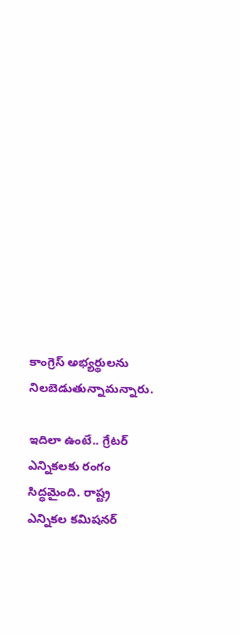కాంగ్రెస్ అభ్యర్థులను నిలబెడుతున్నామన్నారు.

ఇదిలా ఉంటే.. గ్రేటర్ ఎన్నికలకు రంగం సిద్ధమైంది. రాష్ట్ర ఎన్నికల కమిషనర్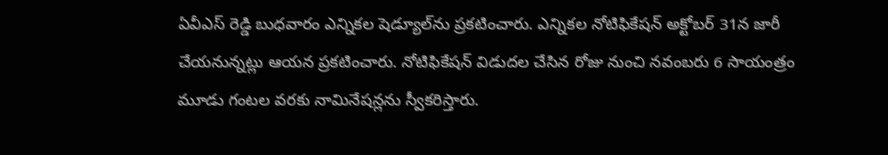ఏవీఎస్ రెడ్డి బుధవారం ఎన్నికల షెడ్యూల్‌ను ప్రకటించారు. ఎన్నికల నోటిఫికేషన్ అక్టోబర్ 31న జారీ చేయనున్నట్లు ఆయన ప్రకటించారు. నోటిఫికేషన్ విడుదల చేసిన రోజు నుంచి నవంబరు 6 సాయంత్రం మూడు గంటల వరకు నామినేషన్లను స్వీకరిస్తారు.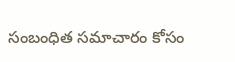సంబంధిత సమాచారం కోసం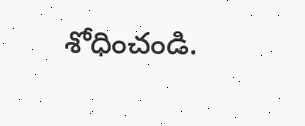శోధించండి.